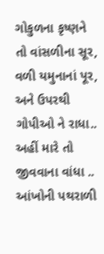ગોકુળના કૃષ્ણને તો વાંસળીના સૂર, વળી યમુનાનાં પૂર, અને ઉપરથી ગોપીઓ ને રાધા.. અહીં મારે તો જીવવાના વાંધા .. આંખોની પથરાળી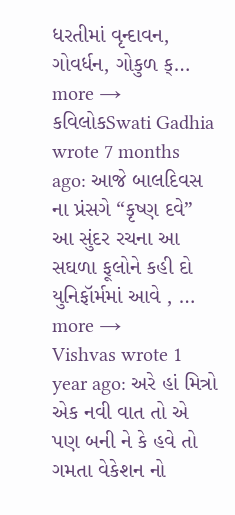ધરતીમાં વૃન્દાવન, ગોવર્ધન, ગોકુળ ક્… more →
કવિલોકSwati Gadhia wrote 7 months ago: આજે બાલદિવસ ના પ્રંસગે “કૃષ્ણ દવે” આ સુંદર રચના આ સઘળા ફૂલોને કહી દો યુનિફૉર્મમાં આવે , … more →
Vishvas wrote 1 year ago: અરે હાં મિત્રો એક નવી વાત તો એ પણ બની ને કે હવે તો ગમતા વેકેશન નો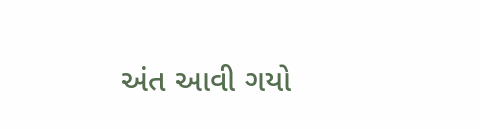અંત આવી ગયો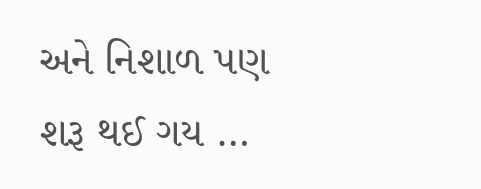અને નિશાળ પણ શરૂ થઈ ગય …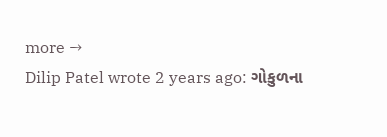more →
Dilip Patel wrote 2 years ago: ગોકુળના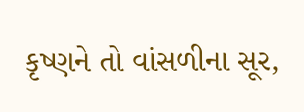કૃષ્ણને તો વાંસળીના સૂર,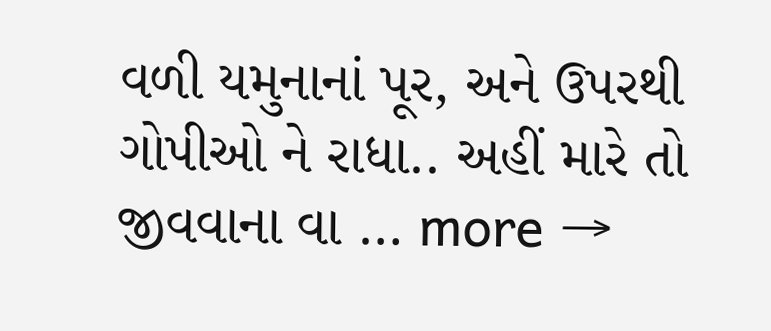વળી યમુનાનાં પૂર, અને ઉપરથી ગોપીઓ ને રાધા.. અહીં મારે તો જીવવાના વા … more →